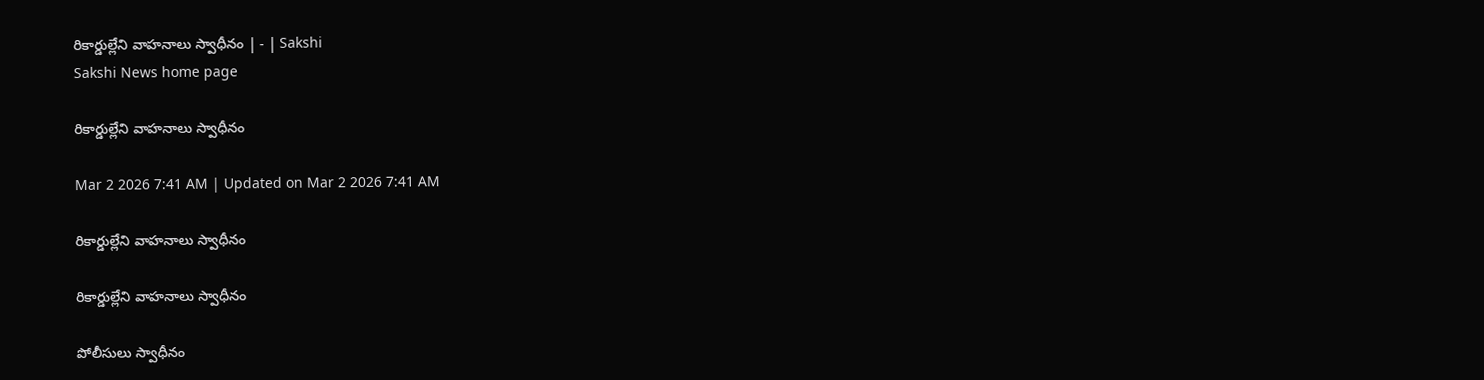రికార్డుల్లేని వాహనాలు స్వాధీనం | - | Sakshi
Sakshi News home page

రికార్డుల్లేని వాహనాలు స్వాధీనం

Mar 2 2026 7:41 AM | Updated on Mar 2 2026 7:41 AM

రికార్డుల్లేని వాహనాలు స్వాధీనం

రికార్డుల్లేని వాహనాలు స్వాధీనం

పోలీసులు స్వాధీనం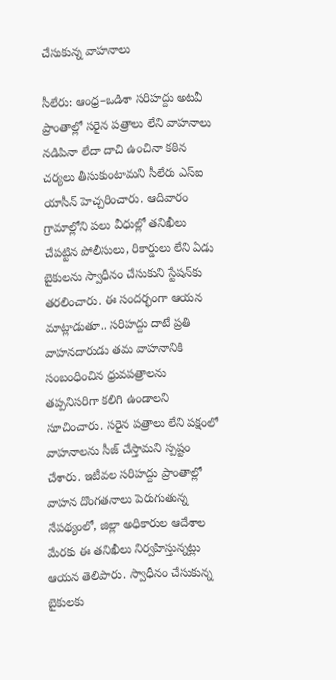చేసుకున్న వాహనాలు

సీలేరు: ఆంధ్ర–ఒడిశా సరిహద్దు అటవీ ప్రాంతాల్లో సరైన పత్రాలు లేని వాహనాలు నడిపినా లేదా దాచి ఉంచినా కఠిన చర్యలు తీసుకుంటామని సీలేరు ఎస్‌ఐ యాసీన్‌ హెచ్చరించారు. ఆదివారం గ్రామాల్లోని పలు వీధుల్లో తనిఖీలు చేపట్టిన పోలీసులు, రికార్డులు లేని ఏడు బైకులను స్వాధీనం చేసుకుని స్టేషన్‌కు తరలించారు. ఈ సందర్భంగా ఆయన మాట్లాడుతూ.. సరిహద్దు దాటే ప్రతి వాహనదారుడు తమ వాహనానికి సంబంధించిన ధ్రువపత్రాలను తప్పనిసరిగా కలిగి ఉండాలని సూచించారు. సరైన పత్రాలు లేని పక్షంలో వాహనాలను సీజ్‌ చేస్తామని స్పష్టం చేశారు. ఇటీవల సరిహద్దు ప్రాంతాల్లో వాహన దొంగతనాలు పెరుగుతున్న నేపథ్యంలో, జిల్లా అధికారుల ఆదేశాల మేరకు ఈ తనిఖీలు నిర్వహిస్తున్నట్లు ఆయన తెలిపారు. స్వాధీనం చేసుకున్న బైకులకు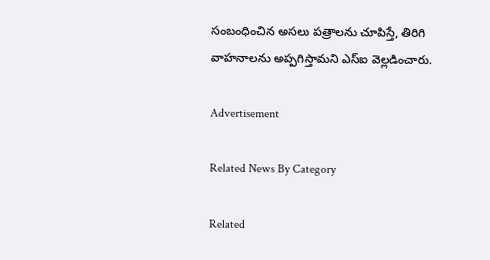సంబంధించిన అసలు పత్రాలను చూపిస్తే, తిరిగి వాహనాలను అప్పగిస్తామని ఎస్‌ఐ వెల్లడించారు.

Advertisement

Related News By Category

Related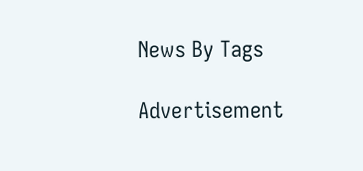News By Tags

Advertisement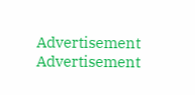Advertisement
Advertisement